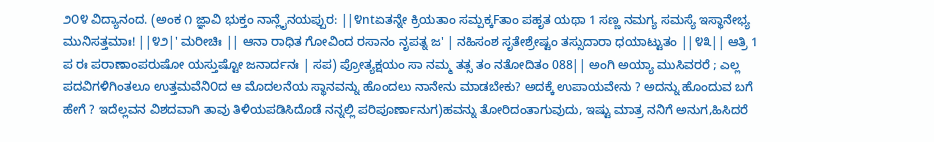೨೦೪ ವಿದ್ಯಾನಂದ. (ಅಂಕ ೧ ಜ್ಞಾವಿ ಭುಕ್ತಂ ನಾನ್ಲೈನಯಪ್ಪುರ: ||೪ntಏತನ್ನೇ ಕ್ರಿಯತಾಂ ಸಮ್ಪಕ್ಕFತಾಂ ಪಹೃತ ಯಥಾ 1 ಸಣ್ಣ ನಮಗ್ಯ ಸಮಸ್ಯೆ ಇಸ್ಥಾನೇಭ್ಯ ಮುನಿಸತ್ತಮಾಃ! ||೪೨|' ಮರೀಚಿಃ || ಆನಾ ರಾಧಿತ ಗೋವಿಂದ ರಸಾನಂ ನೃಪತ್ನ ಜ' | ನಹಿಸಂಶ ಸೃತೇಶ್ರೇಷ್ಟಂ ತಸ್ಸುದಾರಾ ಧಯಾಟ್ಟುತಂ ||೪೩|| ಆತ್ರಿ 1 ಪ ರಃ ಪರಾಣಾಂಪರುಷೋ ಯಸ್ತುಷ್ಟೋ ಜನಾರ್ದನಃ | ಸಪ) ಪ್ರೋತ್ಯಕ್ಷಯಂ ಸಾ ನಮ್ಮ ತತ್ಸ ತಂ ನತೋದಿತಂ 088|| ಅಂಗಿ ಅಯ್ಯಾ ಮುಸಿವರರೆ ; ಎಲ್ಲ ಪದವಿಗಳಿಗಿಂತಲೂ ಉತ್ತಮವೆನಿ೦ದ ಆ ಮೊದಲನೆಯ ಸ್ಥಾನವನ್ನು ಹೊಂದಲು ನಾನೇನು ಮಾಡಬೇಕು? ಅದಕ್ಕೆ ಉಪಾಯವೇನು ? ಅದನ್ನು ಹೊಂದುವ ಬಗೆ ಹೇಗೆ ? ಇದೆಲ್ಲವನ ವಿಶದವಾಗಿ ತಾವು ತಿಳಿಯಪಡಿಸಿದೊಡೆ ನನ್ನಲ್ಲಿ ಪರಿಪೂರ್ಣಾನುಗ)ಹವನ್ನು ತೋರಿದಂತಾಗುವುದು, ಇಷ್ಟು ಮಾತ್ರ ನನಿಗೆ ಅನುಗ,ಹಿಸಿದರೆ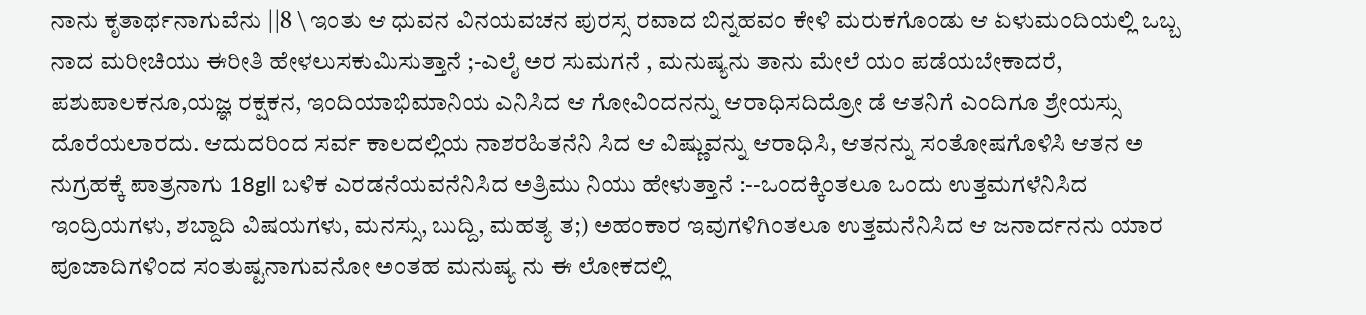ನಾನು ಕೃತಾರ್ಥನಾಗುವೆನು ||8 \ ಇಂತು ಆ ಧುವನ ವಿನಯವಚನ ಪುರಸ್ಸ ರವಾದ ಬಿನ್ನಹವಂ ಕೇಳಿ ಮರುಕಗೊಂಡು ಆ ಏಳುಮಂದಿಯಲ್ಲಿ ಒಬ್ಬ ನಾದ ಮರೀಚಿಯು ಈರೀತಿ ಹೇಳಲುಸಕುಮಿಸುತ್ತಾನೆ ;-ಎಲೈ ಅರ ಸುಮಗನೆ , ಮನುಷ್ಯನು ತಾನು ಮೇಲೆ ಯಂ ಪಡೆಯಬೇಕಾದರೆ, ಪಶುಪಾಲಕನೂ,ಯಜ್ಞ ರಕ್ಷಕನ, ಇಂದಿಯಾಭಿಮಾನಿಯ ಎನಿಸಿದ ಆ ಗೋವಿಂದನನ್ನು ಆರಾಧಿಸದಿದ್ರೋ ಡೆ ಆತನಿಗೆ ಎಂದಿಗೂ ಶ್ರೇಯಸ್ಸು ದೊರೆಯಲಾರದು. ಆದುದರಿಂದ ಸರ್ವ ಕಾಲದಲ್ಲಿಯ ನಾಶರಹಿತನೆನಿ ಸಿದ ಆ ವಿಷ್ಣುವನ್ನು ಆರಾಧಿಸಿ, ಆತನನ್ನು ಸಂತೋಷಗೊಳಿಸಿ ಆತನ ಅ ನುಗ್ರಹಕ್ಕೆ ಪಾತ್ರನಾಗು 18gll ಬಳಿಕ ಎರಡನೆಯವನೆನಿಸಿದ ಅತ್ರಿಮು ನಿಯು ಹೇಳುತ್ತಾನೆ :--ಒಂದಕ್ಕಿಂತಲೂ ಒಂದು ಉತ್ತಮಗಳೆನಿಸಿದ ಇಂದ್ರಿಯಗಳು, ಶಬ್ದಾದಿ ವಿಷಯಗಳು, ಮನಸ್ಸು, ಬುದ್ದಿ, ಮಹತ್ಯ ತ;) ಅಹಂಕಾರ ಇವುಗಳಿಗಿಂತಲೂ ಉತ್ತಮನೆನಿಸಿದ ಆ ಜನಾರ್ದನನು ಯಾರ ಪೂಜಾದಿಗಳಿಂದ ಸಂತುಷ್ಟನಾಗುವನೋ ಅಂತಹ ಮನುಷ್ಯ ನು ಈ ಲೋಕದಲ್ಲಿ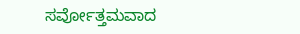ಸರ್ವೋತ್ತಮವಾದ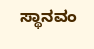ಸ್ಥಾನವಂ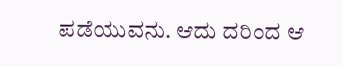ಪಡೆಯುವನು. ಆದು ದರಿಂದ ಆ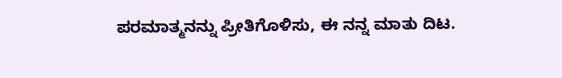ಪರಮಾತ್ಮನನ್ನು ಪ್ರೀತಿಗೊಳಿಸು, ಈ ನನ್ನ ಮಾತು ದಿಟ.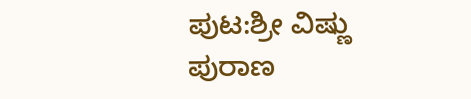ಪುಟ:ಶ್ರೀ ವಿಷ್ಣು ಪುರಾಣ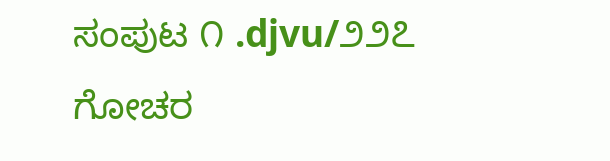ಸಂಪುಟ ೧ .djvu/೨೨೭
ಗೋಚರ